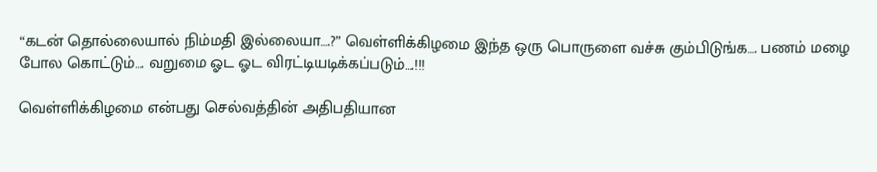“கடன் தொல்லையால் நிம்மதி இல்லையா….?” வெள்ளிக்கிழமை இந்த ஒரு பொருளை வச்சு கும்பிடுங்க…. பணம் மழை போல கொட்டும்…. வறுமை ஓட ஓட விரட்டியடிக்கப்படும்….!!!

வெள்ளிக்கிழமை என்பது செல்வத்தின் அதிபதியான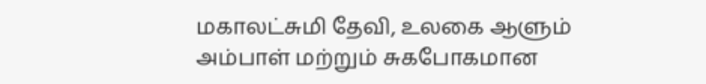மகாலட்சுமி தேவி, உலகை ஆளும் அம்பாள் மற்றும் சுகபோகமான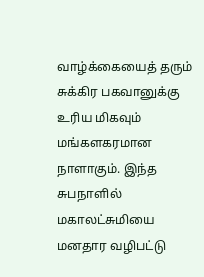வாழ்க்கையைத் தரும் சுக்கிர பகவானுக்கு உரிய மிகவும் மங்களகரமான நாளாகும். இந்த சுபநாளில் மகாலட்சுமியை மனதார வழிபட்டு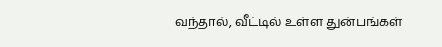வந்தால், வீட்டில் உள்ள துன்பங்கள்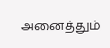அனைத்தும்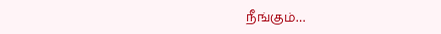நீங்கும்…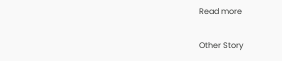Read more

Other Story